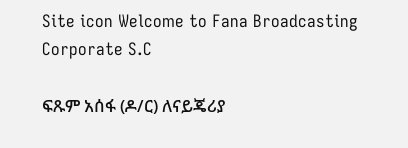Site icon Welcome to Fana Broadcasting Corporate S.C

ፍጹም አሰፋ (ዶ/ር) ለናይጄሪያ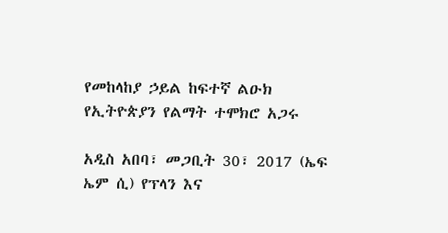የመከላከያ ኃይል ከፍተኛ ልዑክ የኢትዮጵያን የልማት ተሞክሮ አጋሩ

አዲስ አበባ፣ መጋቢት 30፣ 2017 (ኤፍ ኤም ሲ) የፕላን እና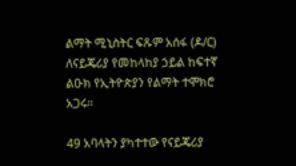ልማት ሚኒስትር ፍጹም አሰፋ (ዶ/ር) ለናይጄሪያ የመከላከያ ኃይል ከፍተኛ ልዑክ የኢትዮጵያን የልማት ተሞክሮ አጋሩ።

49 አባላትን ያካተተው የናይጄሪያ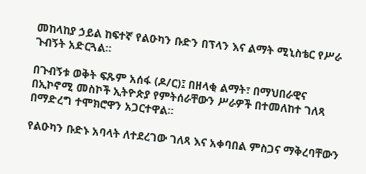መከላከያ ኃይል ከፍተኛ የልዑካን ቡድን በፕላን እና ልማት ሚኒስቴር የሥራ ጉብኝት አድርጓል።

በጉብኝቱ ወቅት ፍጹም አሰፋ (ዶ/ር)፤ በዘላቂ ልማት፣ በማህበራዊና በኢኮኖሚ መስኮች ኢትዮጵያ የምትሰራቸውን ሥራዎች በተመለከተ ገለጻ በማድረግ ተሞክሮዋን አጋርተዋል።

የልዑካን ቡድኑ አባላት ለተደረገው ገለጻ እና አቀባበል ምስጋና ማቅረባቸውን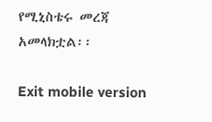የሚኒስቴሩ መረጃ አመላክቷል፡፡

Exit mobile version